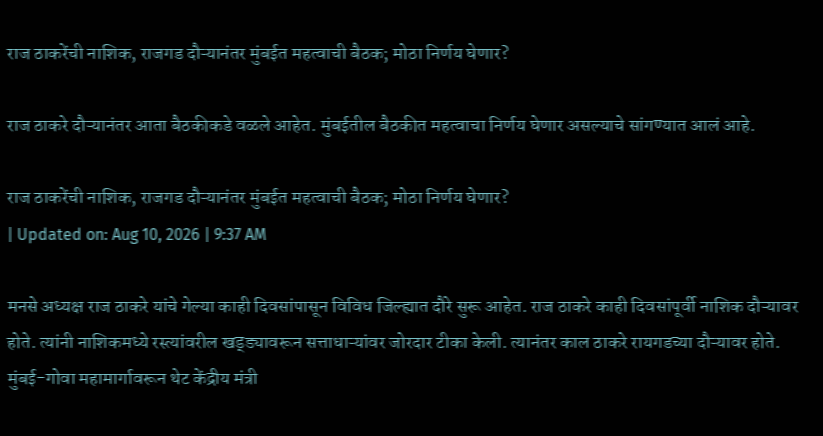राज ठाकरेंची नाशिक, राजगड दौऱ्यानंतर मुंबईत महत्वाची बैठक; मोठा निर्णय घेणार?

राज ठाकरे दौऱ्यानंतर आता बैठकीकडे वळले आहेत. मुंबईतील बैठकीत महत्वाचा निर्णय घेणार असल्याचे सांगण्यात आलं आहे.

राज ठाकरेंची नाशिक, राजगड दौऱ्यानंतर मुंबईत महत्वाची बैठक; मोठा निर्णय घेणार?
| Updated on: Aug 10, 2026 | 9:37 AM

मनसे अध्यक्ष राज ठाकरे यांचे गेल्या काही दिवसांपासून विविध जिल्ह्यात दौरे सुरू आहेत. राज ठाकरे काही दिवसांपूर्वी नाशिक दौऱ्यावर होते. त्यांनी नाशिकमध्ये रस्त्यांवरील खड्ड्यावरून सत्ताधाऱ्यांवर जोरदार टीका केली. त्यानंतर काल ठाकरे रायगडच्या दौऱ्यावर होते. मुंबई-गोवा महामार्गावरून थेट केंद्रीय मंत्री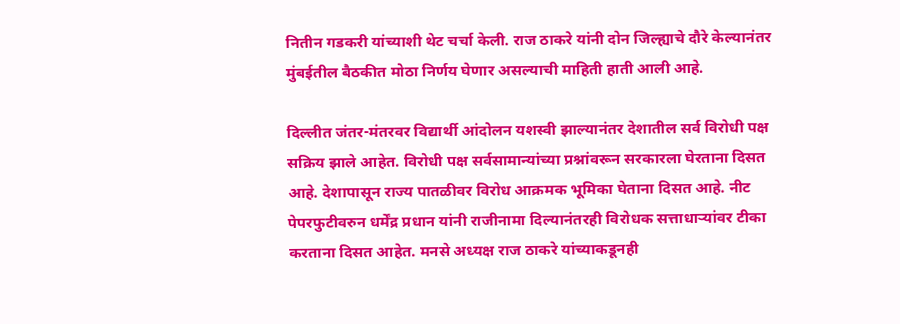नितीन गडकरी यांच्याशी थेट चर्चा केली. राज ठाकरे यांनी दोन जिल्ह्याचे दौरे केल्यानंतर मुंबईतील बैठकीत मोठा निर्णय घेणार असल्याची माहिती हाती आली आहे.

दिल्लीत जंतर-मंतरवर विद्यार्थी आंदोलन यशस्वी झाल्यानंतर देशातील सर्व विरोधी पक्ष सक्रिय झाले आहेत. विरोधी पक्ष सर्वसामान्यांच्या प्रश्नांवरून सरकारला घेरताना दिसत आहे. देशापासून राज्य पातळीवर विरोध आक्रमक भूमिका घेताना दिसत आहे. नीट पेपरफुटीवरुन धर्मेंद्र प्रधान यांनी राजीनामा दिल्यानंतरही विरोधक सत्ताधाऱ्यांवर टीका करताना दिसत आहेत. मनसे अध्यक्ष राज ठाकरे यांच्याकडूनही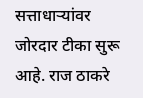सत्ताधाऱ्यांवर जोरदार टीका सुरू आहे. राज ठाकरे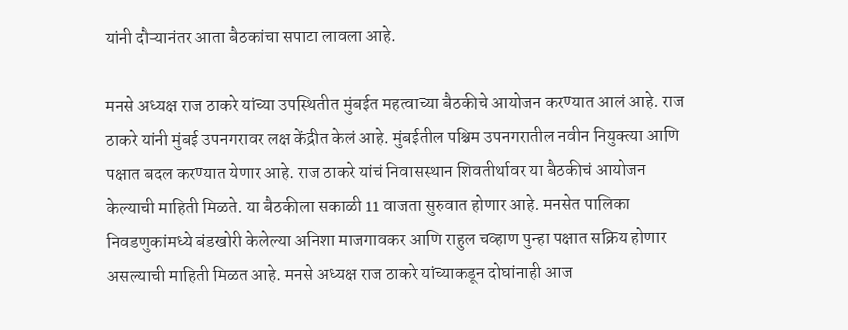यांनी दौऱ्यानंतर आता बैठकांचा सपाटा लावला आहे.

मनसे अध्यक्ष राज ठाकरे यांच्या उपस्थितीत मुंबईत महत्वाच्या बैठकीचे आयोजन करण्यात आलं आहे. राज ठाकरे यांनी मुंबई उपनगरावर लक्ष केंद्रीत केलं आहे. मुंबईतील पश्चिम उपनगरातील नवीन नियुक्त्या आणि पक्षात बदल करण्यात येणार आहे. राज ठाकरे यांचं निवासस्थान शिवतीर्थावर या बैठकीचं आयोजन केल्याची माहिती मिळते. या बैठकीला सकाळी 11 वाजता सुरुवात होणार आहे. मनसेत पालिका निवडणुकांमध्ये बंडखोरी केलेल्या अनिशा माजगावकर आणि राहुल चव्हाण पुन्हा पक्षात सक्रिय होणार असल्याची माहिती मिळत आहे. मनसे अध्यक्ष राज ठाकरे यांच्याकडून दोघांनाही आज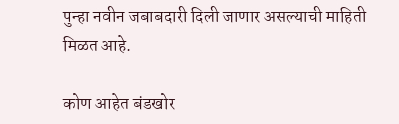पुन्हा नवीन जबाबदारी दिली जाणार असल्याची माहिती मिळत आहे.

कोण आहेत बंडखोर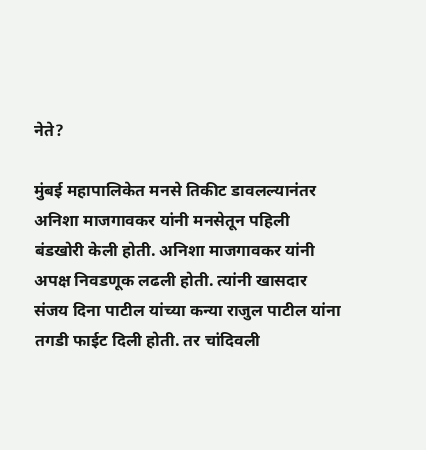नेते?

मुंबई महापालिकेत मनसे तिकीट डावलल्यानंतर अनिशा माजगावकर यांनी मनसेतून पहिली बंडखोरी केली होती. अनिशा माजगावकर यांनी अपक्ष निवडणूक लढली होती. त्यांनी खासदार संजय दिना पाटील यांच्या कन्या राजुल पाटील यांना तगडी फाईट दिली होती. तर चांदिवली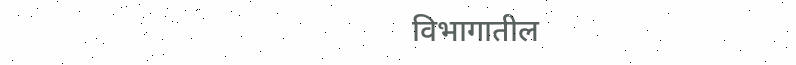विभागातील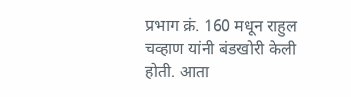प्रभाग क्रं. 160 मधून राहुल चव्हाण यांनी बंडखोरी केली होती. आता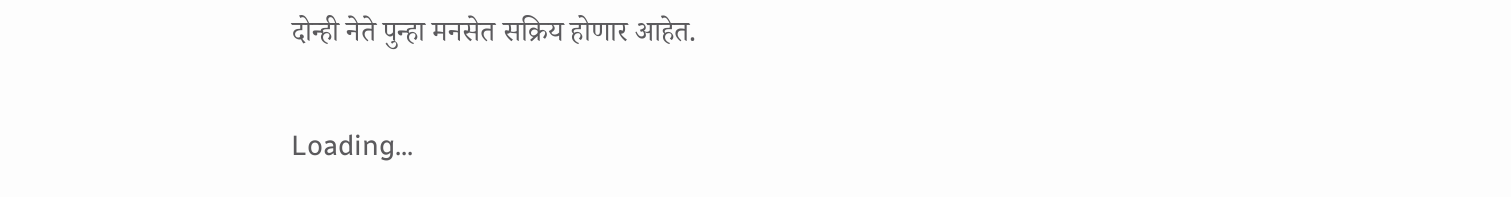दोन्ही नेते पुन्हा मनसेत सक्रिय होणार आहेत.

Loading...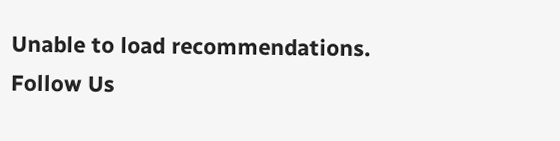Unable to load recommendations.
Follow Us